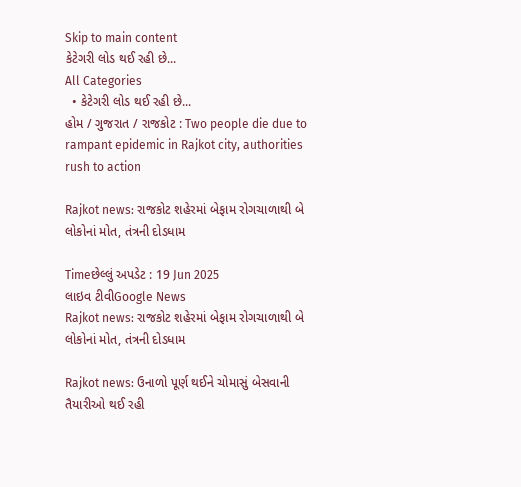Skip to main content
કેટેગરી લોડ થઈ રહી છે...
All Categories
  • કેટેગરી લોડ થઈ રહી છે...
હોમ / ગુજરાત / રાજકોટ : Two people die due to rampant epidemic in Rajkot city, authorities rush to action

Rajkot news: રાજકોટ શહેરમાં બેફામ રોગચાળાથી બે લોકોનાં મોત, તંત્રની દોડધામ

Timeછેલ્લું અપડેટ : 19 Jun 2025
લાઇવ ટીવીGoogle News
Rajkot news: રાજકોટ શહેરમાં બેફામ રોગચાળાથી બે લોકોનાં મોત, તંત્રની દોડધામ

Rajkot news: ઉનાળો પૂર્ણ થઈને ચોમાસું બેસવાની તૈયારીઓ થઈ રહી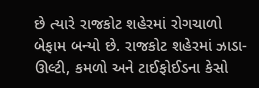છે ત્યારે રાજકોટ શહેરમાં રોગચાળો બેફામ બન્યો છે. રાજકોટ શહેરમાં ઝાડા-ઊલ્ટી, કમળો અને ટાઈફોઈડના કેસો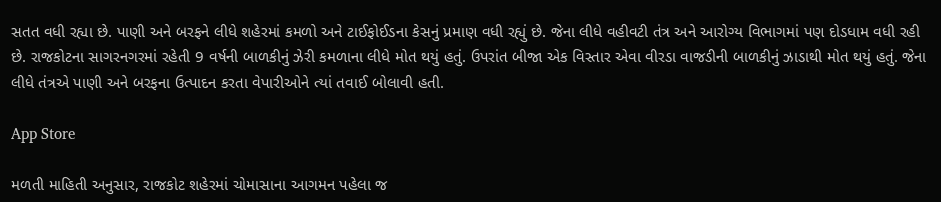સતત વધી રહ્યા છે. પાણી અને બરફને લીધે શહેરમાં કમળો અને ટાઈફોઈડના કેસનું પ્રમાણ વધી રહ્યું છે. જેના લીધે વહીવટી તંત્ર અને આરોગ્ય વિભાગમાં પણ દોડધામ વધી રહી છે. રાજકોટના સાગરનગરમાં રહેતી 9 વર્ષની બાળકીનું ઝેરી કમળાના લીધે મોત થયું હતું. ઉપરાંત બીજા એક વિસ્તાર એવા વીરડા વાજડીની બાળકીનું ઝાડાથી મોત થયું હતું. જેના લીધે તંત્રએ પાણી અને બરફના ઉત્પાદન કરતા વેપારીઓને ત્યાં તવાઈ બોલાવી હતી.

App Store

મળતી માહિતી અનુસાર, રાજકોટ શહેરમાં ચોમાસાના આગમન પહેલા જ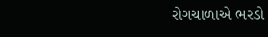રોગચાળાએ ભરડો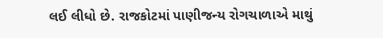લઈ લીધો છે. રાજકોટમાં પાણીજન્ય રોગચાળાએ માથું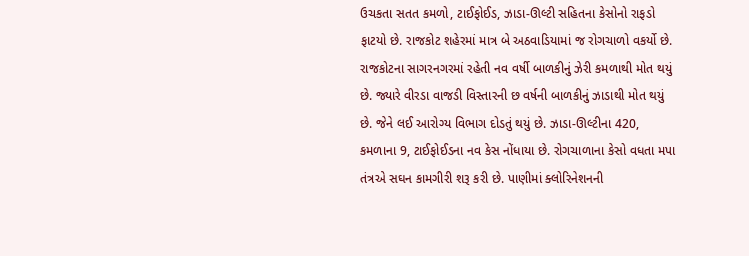ઉચકતા સતત કમળો, ટાઈફોઈડ, ઝાડા-ઊલ્ટી સહિતના કેસોનો રાફડો ફાટયો છે. રાજકોટ શહેરમાં માત્ર બે અઠવાડિયામાં જ રોગચાળો વકર્યો છે. રાજકોટના સાગરનગરમાં રહેતી નવ વર્ષી બાળકીનું ઝેરી કમળાથી મોત થયું છે. જ્યારે વીરડા વાજડી વિસ્તારની છ વર્ષની બાળકીનું ઝાડાથી મોત થયું છે. જેને લઈ આરોગ્ય વિભાગ દોડતું થયું છે. ઝાડા-ઊલ્ટીના 420, કમળાના 9, ટાઈફોઈડના નવ કેસ નોંધાયા છે. રોગચાળાના કેસો વધતા મપા તંત્રએ સઘન કામગીરી શરૂ કરી છે. પાણીમાં ક્લોરિનેશનની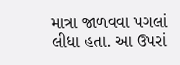માત્રા જાળવવા પગલાં લીધા હતા. આ ઉપરાં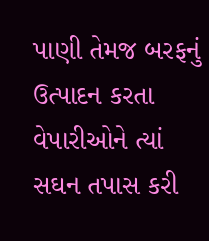પાણી તેમજ બરફનું ઉત્પાદન કરતા વેપારીઓને ત્યાં સઘન તપાસ કરી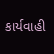કાર્યવાહી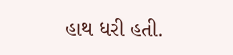હાથ ધરી હતી.